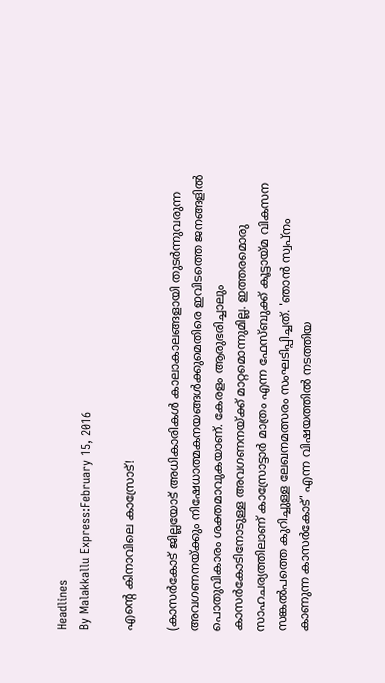Headlines
By Malakkallu Express:February 15, 2016

എന്റെ കിനാവിലെ കാസ്രോട്!

(കാസര്‍കോട് ജില്ലയോട് അധികാരികള്‍ കാലാകാലങ്ങളായി തുടര്‍ന്നുവരുന്ന അവഗണനയ്ക്കും നിഷേധാത്മകനയങ്ങള്‍ക്കുമെതിരെ ഇവിടത്തെ ജനങ്ങളില്‍ പൊതുവികാരം ശക്തമാവുകയാണ്. കേരളം ആരുഭരിച്ചാലും കാസര്‍കോടിനോടുള്ള അവഗണനയ്ക്ക് മാറ്റമൊന്നുമില്ല. ഇത്തരമൊരു സാഹചര്യത്തിലാണ് കാസ്രോട്ടാര്‍ മാത്രം എന്ന ഫേസ്ബുക്ക് കൂട്ടായ്മ വികസന സങ്കല്‍പത്തെ കുറിച്ചുള്ള ലേഖനമത്സരം സംഘടിപ്പിച്ചത്. 'ഞാന്‍ സ്വപ്നം കാണുന്ന കാസര്‍കോട്' എന്ന വിഷയത്തില്‍ നടത്തിയ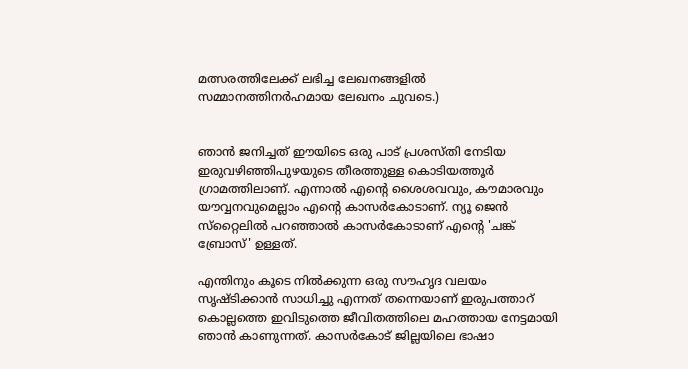മത്സരത്തിലേക്ക് ലഭിച്ച ലേഖനങ്ങളില്‍ സമ്മാനത്തിനര്‍ഹമായ ലേഖനം ചുവടെ.)


ഞാന്‍ ജനിച്ചത് ഈയിടെ ഒരു പാട് പ്രശസ്തി നേടിയ ഇരുവഴിഞ്ഞിപുഴയുടെ തീരത്തുള്ള കൊടിയത്തൂര്‍ ഗ്രാമത്തിലാണ്. എന്നാല്‍ എന്റെ ശൈശവവും, കൗമാരവും യൗവ്വനവുമെല്ലാം എന്റെ കാസര്‍കോടാണ്. ന്യൂ ജെന്‍ സ്‌റ്റൈലില്‍ പറഞ്ഞാല്‍ കാസര്‍കോടാണ് എന്റെ 'ചങ്ക് ബ്രോസ്' ഉള്ളത്.

എന്തിനും കൂടെ നില്‍ക്കുന്ന ഒരു സൗഹൃദ വലയം സൃഷ്ടിക്കാന്‍ സാധിച്ചു എന്നത് തന്നെയാണ് ഇരുപത്താറ് കൊല്ലത്തെ ഇവിടുത്തെ ജീവിതത്തിലെ മഹത്തായ നേട്ടമായി ഞാന്‍ കാണുന്നത്. കാസര്‍കോട് ജില്ലയിലെ ഭാഷാ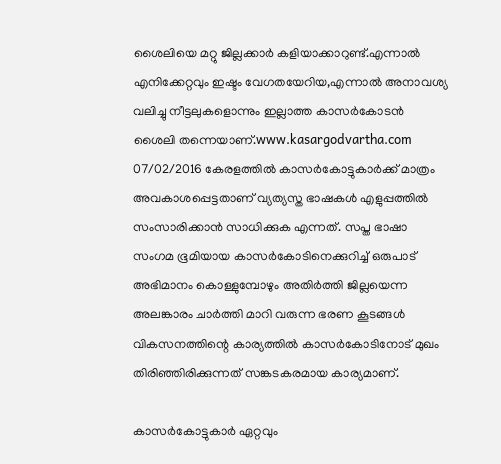ശൈലിയെ മറ്റു ജില്ലക്കാര്‍ കളിയാക്കാറുണ്ട്.എന്നാല്‍ എനിക്കേറ്റവും ഇഷ്ടം വേഗതയേറിയ,എന്നാല്‍ അനാവശ്യ വലിച്ചു നീട്ടലുകളൊന്നും ഇല്ലാത്ത കാസര്‍കോടന്‍ ശൈലി തന്നെയാണ്.www.kasargodvartha.com 07/02/2016 കേരളത്തില്‍ കാസര്‍കോട്ടുകാര്‍ക്ക് മാത്രം അവകാശപ്പെട്ടതാണ് വ്യത്യസ്ത ഭാഷകള്‍ എളുപ്പത്തില്‍ സംസാരിക്കാന്‍ സാധിക്കുക എന്നത്. സപ്ത ഭാഷാ സംഗമ ഭൂമിയായ കാസര്‍കോടിനെക്കുറിച്ച് ഒരുപാട് അഭിമാനം കൊള്ളുമ്പോഴും അതിര്‍ത്തി ജില്ലയെന്ന അലങ്കാരം ചാര്‍ത്തി മാറി വരുന്ന ഭരണ കൂടങ്ങള്‍ വികസനത്തിന്റെ കാര്യത്തില്‍ കാസര്‍കോടിനോട് മുഖം തിരിഞ്ഞിരിക്കുന്നത് സങ്കടകരമായ കാര്യമാണ്.

കാസര്‍കോട്ടുകാര്‍ ഏറ്റവും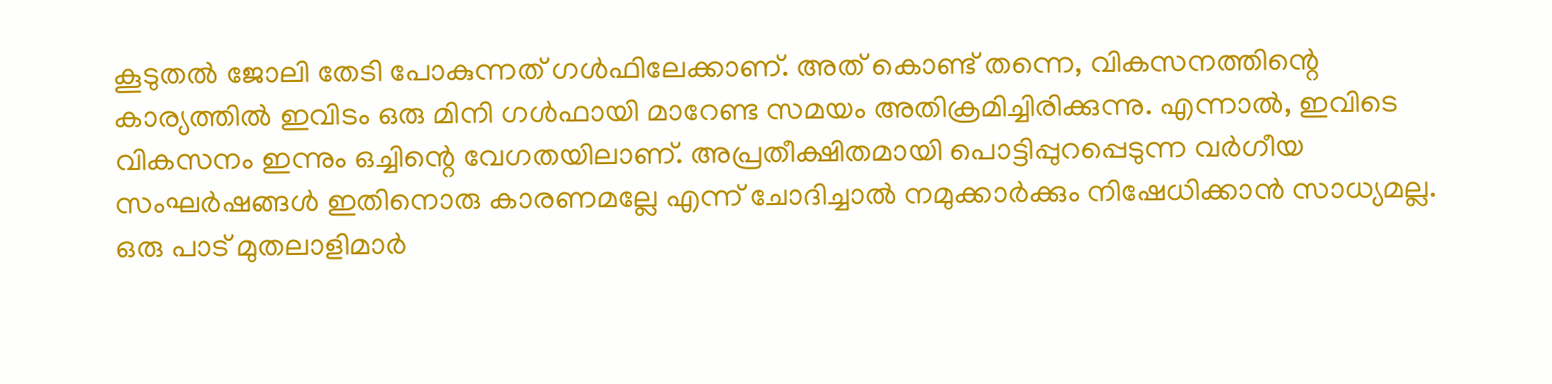കൂടുതല്‍ ജോലി തേടി പോകുന്നത് ഗള്‍ഫിലേക്കാണ്. അത് കൊണ്ട് തന്നെ, വികസനത്തിന്റെ കാര്യത്തില്‍ ഇവിടം ഒരു മിനി ഗള്‍ഫായി മാറേണ്ട സമയം അതിക്രമിച്ചിരിക്കുന്നു. എന്നാല്‍, ഇവിടെ വികസനം ഇന്നും ഒച്ചിന്റെ വേഗതയിലാണ്. അപ്രതീക്ഷിതമായി പൊട്ടിപ്പുറപ്പെടുന്ന വര്‍ഗീയ സംഘര്‍ഷങ്ങള്‍ ഇതിനൊരു കാരണമല്ലേ എന്ന് ചോദിച്ചാല്‍ നമുക്കാര്‍ക്കും നിഷേധിക്കാന്‍ സാധ്യമല്ല. ഒരു പാട് മുതലാളിമാര്‍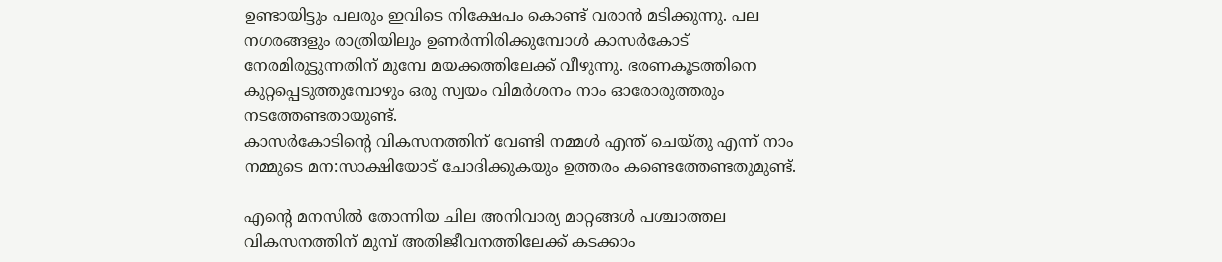ഉണ്ടായിട്ടും പലരും ഇവിടെ നിക്ഷേപം കൊണ്ട് വരാന്‍ മടിക്കുന്നു. പല നഗരങ്ങളും രാത്രിയിലും ഉണര്‍ന്നിരിക്കുമ്പോള്‍ കാസര്‍കോട് നേരമിരുട്ടുന്നതിന് മുമ്പേ മയക്കത്തിലേക്ക് വീഴുന്നു. ഭരണകൂടത്തിനെ കുറ്റപ്പെടുത്തുമ്പോഴും ഒരു സ്വയം വിമര്‍ശനം നാം ഓരോരുത്തരും നടത്തേണ്ടതായുണ്ട്.
കാസര്‍കോടിന്റെ വികസനത്തിന് വേണ്ടി നമ്മള്‍ എന്ത് ചെയ്തു എന്ന് നാം നമ്മുടെ മന:സാക്ഷിയോട് ചോദിക്കുകയും ഉത്തരം കണ്ടെത്തേണ്ടതുമുണ്ട്.

എന്റെ മനസില്‍ തോന്നിയ ചില അനിവാര്യ മാറ്റങ്ങള്‍ പശ്ചാത്തല വികസനത്തിന് മുമ്പ് അതിജീവനത്തിലേക്ക് കടക്കാം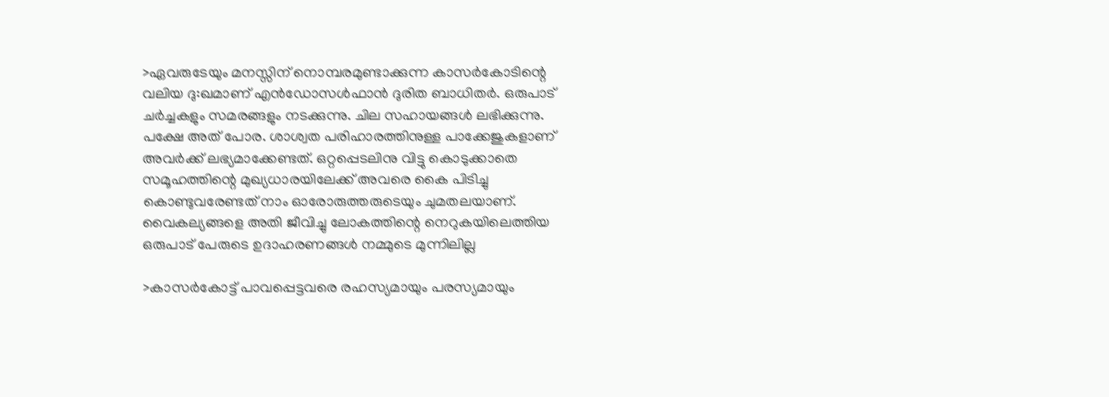>ഏവരുടേയും മനസ്സിന് നൊമ്പരമുണ്ടാക്കുന്ന കാസര്‍കോടിന്റെ വലിയ ദു:ഖമാണ് എന്‍ഡോസള്‍ഫാന്‍ ദുരിത ബാധിതര്‍. ഒരുപാട് ചര്‍ച്ചകളും സമരങ്ങളും നടക്കുന്നു. ചില സഹായങ്ങള്‍ ലഭിക്കുന്നു. പക്ഷേ അത് പോര. ശാശ്വത പരിഹാരത്തിനുള്ള പാക്കേജുകളാണ് അവര്‍ക്ക് ലഭ്യമാക്കേണ്ടത്. ഒറ്റപ്പെടലിനു വിട്ടു കൊടുക്കാതെ സമൂഹത്തിന്റെ മുഖ്യധാരയിലേക്ക് അവരെ കൈ പിടിച്ചു കൊണ്ടുവരേണ്ടത് നാം ഓരോരുത്തരുടെയും ചുമതലയാണ്. വൈകല്യങ്ങളെ അതി ജീവിച്ചു ലോകത്തിന്റെ നെറുകയിലെത്തിയ ഒരുപാട് പേരുടെ ഉദാഹരണങ്ങള്‍ നമ്മുടെ മുന്നിലില്ല

>കാസര്‍കോട്ട് പാവപ്പെട്ടവരെ രഹസ്യമായും പരസ്യമായും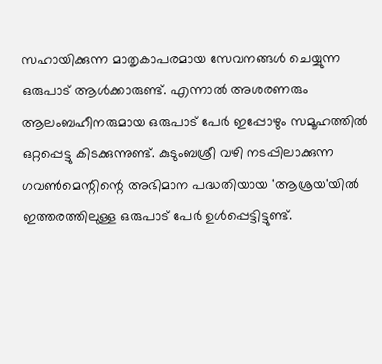സഹായിക്കുന്ന മാതൃകാപരമായ സേവനങ്ങള്‍ ചെയ്യുന്ന ഒരുപാട് ആള്‍ക്കാരുണ്ട്. എന്നാല്‍ അശരണരും ആലംബഹീനരുമായ ഒരുപാട് പേര്‍ ഇപ്പോഴും സമൂഹത്തില്‍ ഒറ്റപ്പെട്ടു കിടക്കുന്നുണ്ട്. കുടുംബശ്രീ വഴി നടപ്പിലാക്കുന്ന ഗവണ്‍മെന്റിന്റെ അഭിമാന പദ്ധതിയായ 'ആശ്രയ'യില്‍ ഇത്തരത്തിലുള്ള ഒരുപാട് പേര്‍ ഉള്‍പ്പെട്ടിട്ടുണ്ട്.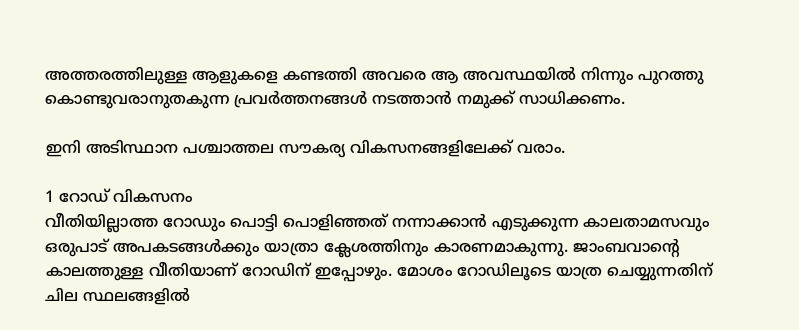അത്തരത്തിലുള്ള ആളുകളെ കണ്ടത്തി അവരെ ആ അവസ്ഥയില്‍ നിന്നും പുറത്തു കൊണ്ടുവരാനുതകുന്ന പ്രവര്‍ത്തനങ്ങള്‍ നടത്താന്‍ നമുക്ക് സാധിക്കണം.

ഇനി അടിസ്ഥാന പശ്ചാത്തല സൗകര്യ വികസനങ്ങളിലേക്ക് വരാം.

1 റോഡ് വികസനം
വീതിയില്ലാത്ത റോഡും പൊട്ടി പൊളിഞ്ഞത് നന്നാക്കാന്‍ എടുക്കുന്ന കാലതാമസവും ഒരുപാട് അപകടങ്ങള്‍ക്കും യാത്രാ ക്ലേശത്തിനും കാരണമാകുന്നു. ജാംബവാന്റെ കാലത്തുള്ള വീതിയാണ് റോഡിന് ഇപ്പോഴും. മോശം റോഡിലൂടെ യാത്ര ചെയ്യുന്നതിന് ചില സ്ഥലങ്ങളില്‍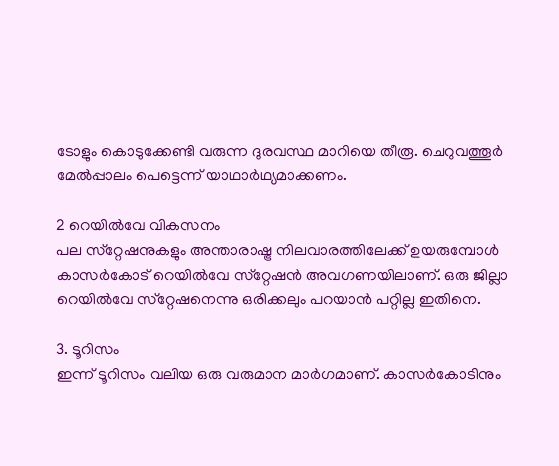ടോളും കൊടുക്കേണ്ടി വരുന്ന ദുരവസ്ഥ മാറിയെ തീരൂ. ചെറുവത്തൂര്‍ മേല്‍പ്പാലം പെട്ടെന്ന് യാഥാര്‍ഥ്യമാക്കണം.

2 റെയില്‍വേ വികസനം
പല സ്‌റ്റേഷനുകളും അന്താരാഷ്ട്ര നിലവാരത്തിലേക്ക് ഉയരുമ്പോള്‍ കാസര്‍കോട് റെയില്‍വേ സ്‌റ്റേഷന്‍ അവഗണയിലാണ്. ഒരു ജില്ലാ റെയില്‍വേ സ്‌റ്റേഷനെന്നു ഒരിക്കലും പറയാന്‍ പറ്റില്ല ഇതിനെ.

3. ടൂറിസം
ഇന്ന് ടൂറിസം വലിയ ഒരു വരുമാന മാര്‍ഗമാണ്. കാസര്‍കോടിനും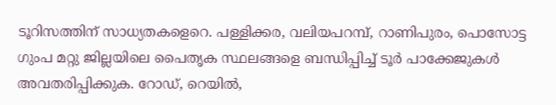ടൂറിസത്തിന് സാധ്യതകളെറെ. പള്ളിക്കര, വലിയപറമ്പ്, റാണിപുരം, പൊസോട്ട ഗുംപ മറ്റു ജില്ലയിലെ പൈതൃക സ്ഥലങ്ങളെ ബന്ധിപ്പിച്ച് ടൂര്‍ പാക്കേജുകള്‍ അവതരിപ്പിക്കുക. റോഡ്, റെയില്‍,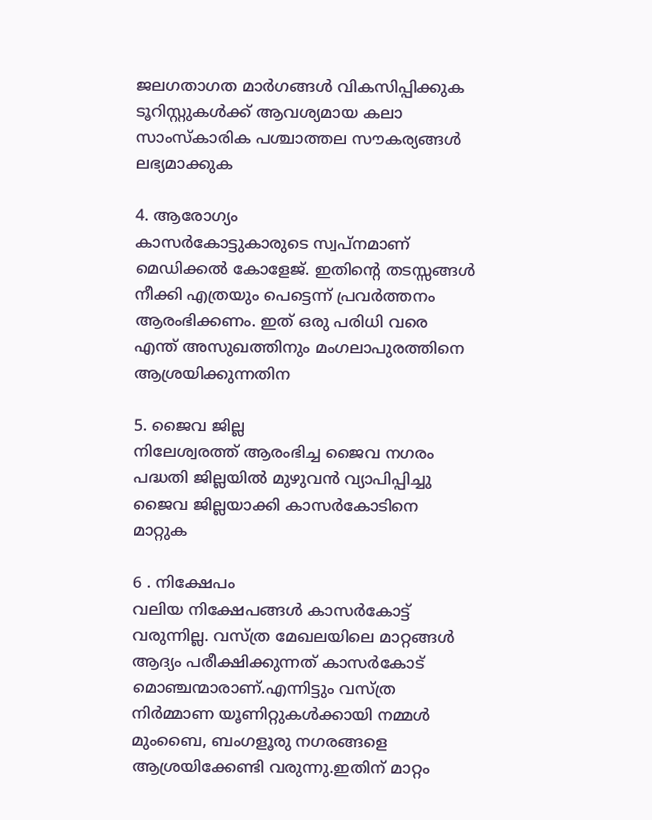ജലഗതാഗത മാര്‍ഗങ്ങള്‍ വികസിപ്പിക്കുക ടൂറിസ്റ്റുകള്‍ക്ക് ആവശ്യമായ കലാ സാംസ്‌കാരിക പശ്ചാത്തല സൗകര്യങ്ങള്‍ ലഭ്യമാക്കുക

4. ആരോഗ്യം
കാസര്‍കോട്ടുകാരുടെ സ്വപ്നമാണ് മെഡിക്കല്‍ കോളേജ്. ഇതിന്റെ തടസ്സങ്ങള്‍ നീക്കി എത്രയും പെട്ടെന്ന് പ്രവര്‍ത്തനം ആരംഭിക്കണം. ഇത് ഒരു പരിധി വരെ എന്ത് അസുഖത്തിനും മംഗലാപുരത്തിനെ ആശ്രയിക്കുന്നതിന

5. ജൈവ ജില്ല
നിലേശ്വരത്ത് ആരംഭിച്ച ജൈവ നഗരം പദ്ധതി ജില്ലയില്‍ മുഴുവന്‍ വ്യാപിപ്പിച്ചു ജൈവ ജില്ലയാക്കി കാസര്‍കോടിനെ മാറ്റുക

6 . നിക്ഷേപം
വലിയ നിക്ഷേപങ്ങള്‍ കാസര്‍കോട്ട് വരുന്നില്ല. വസ്ത്ര മേഖലയിലെ മാറ്റങ്ങള്‍ ആദ്യം പരീക്ഷിക്കുന്നത് കാസര്‍കോട് മൊഞ്ചന്മാരാണ്.എന്നിട്ടും വസ്ത്ര നിര്‍മ്മാണ യൂണിറ്റുകള്‍ക്കായി നമ്മള്‍ മുംബൈ, ബംഗളൂരു നഗരങ്ങളെ ആശ്രയിക്കേണ്ടി വരുന്നു.ഇതിന് മാറ്റം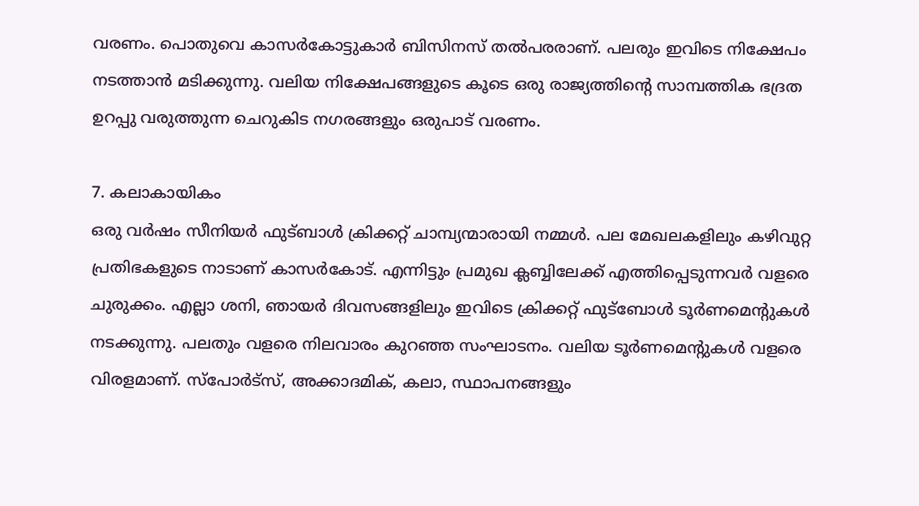വരണം. പൊതുവെ കാസര്‍കോട്ടുകാര്‍ ബിസിനസ് തല്‍പരരാണ്. പലരും ഇവിടെ നിക്ഷേപം നടത്താന്‍ മടിക്കുന്നു. വലിയ നിക്ഷേപങ്ങളുടെ കൂടെ ഒരു രാജ്യത്തിന്റെ സാമ്പത്തിക ഭദ്രത ഉറപ്പു വരുത്തുന്ന ചെറുകിട നഗരങ്ങളും ഒരുപാട് വരണം.

7. കലാകായികം
ഒരു വര്‍ഷം സീനിയര്‍ ഫുട്ബാള്‍ ക്രിക്കറ്റ് ചാമ്പ്യന്മാരായി നമ്മള്‍. പല മേഖലകളിലും കഴിവുറ്റ പ്രതിഭകളുടെ നാടാണ് കാസര്‍കോട്. എന്നിട്ടും പ്രമുഖ ക്ലബ്ബിലേക്ക് എത്തിപ്പെടുന്നവര്‍ വളരെ ചുരുക്കം. എല്ലാ ശനി, ഞായര്‍ ദിവസങ്ങളിലും ഇവിടെ ക്രിക്കറ്റ് ഫുട്‌ബോള്‍ ടൂര്‍ണമെന്റുകള്‍ നടക്കുന്നു. പലതും വളരെ നിലവാരം കുറഞ്ഞ സംഘാടനം. വലിയ ടൂര്‍ണമെന്റുകള്‍ വളരെ വിരളമാണ്. സ്‌പോര്‍ട്‌സ്, അക്കാദമിക്, കലാ, സ്ഥാപനങ്ങളും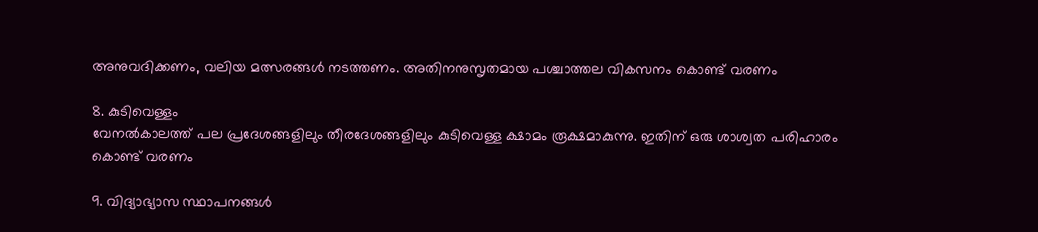അനുവദിക്കണം, വലിയ മത്സരങ്ങള്‍ നടത്തണം. അതിനനുസൃതമായ പശ്ചാത്തല വികസനം കൊണ്ട് വരണം

8. കുടിവെള്ളം
വേനല്‍കാലത്ത് പല പ്രദേശങ്ങളിലും തീരദേശങ്ങളിലും കുടിവെള്ള ക്ഷാമം രൂക്ഷമാകുന്നു. ഇതിന് ഒരു ശാശ്വത പരിഹാരം കൊണ്ട് വരണം

9. വിദ്യാഭ്യാസ സ്ഥാപനങ്ങള്‍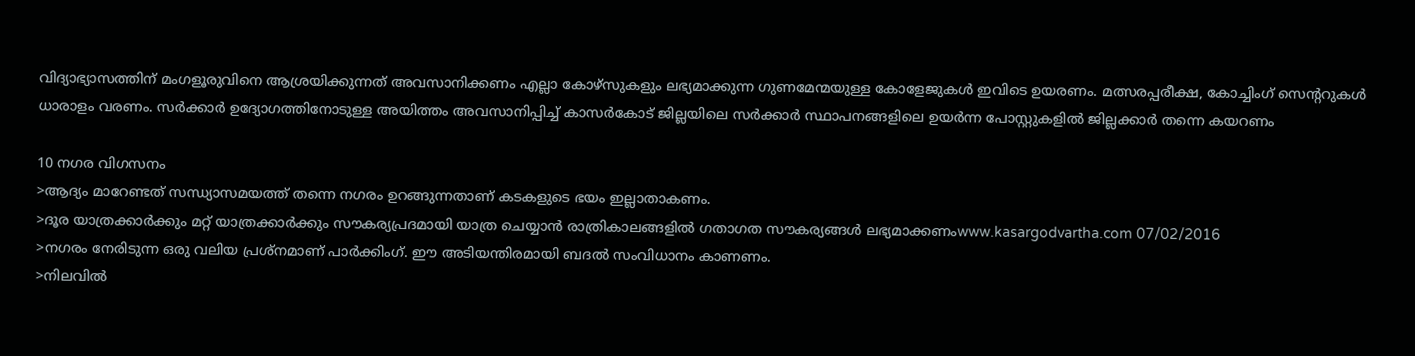വിദ്യാഭ്യാസത്തിന് മംഗളൂരുവിനെ ആശ്രയിക്കുന്നത് അവസാനിക്കണം എല്ലാ കോഴ്‌സുകളും ലഭ്യമാക്കുന്ന ഗുണമേന്മയുള്ള കോളേജുകള്‍ ഇവിടെ ഉയരണം. മത്സരപ്പരീക്ഷ, കോച്ചിംഗ് സെന്ററുകള്‍ ധാരാളം വരണം. സര്‍ക്കാര്‍ ഉദ്യോഗത്തിനോടുള്ള അയിത്തം അവസാനിപ്പിച്ച് കാസര്‍കോട് ജില്ലയിലെ സര്‍ക്കാര്‍ സ്ഥാപനങ്ങളിലെ ഉയര്‍ന്ന പോസ്റ്റുകളില്‍ ജില്ലക്കാര്‍ തന്നെ കയറണം

10 നഗര വിഗസനം
>ആദ്യം മാറേണ്ടത് സന്ധ്യാസമയത്ത് തന്നെ നഗരം ഉറങ്ങുന്നതാണ് കടകളുടെ ഭയം ഇല്ലാതാകണം.
>ദൂര യാത്രക്കാര്‍ക്കും മറ്റ് യാത്രക്കാര്‍ക്കും സൗകര്യപ്രദമായി യാത്ര ചെയ്യാന്‍ രാത്രികാലങ്ങളില്‍ ഗതാഗത സൗകര്യങ്ങള്‍ ലഭ്യമാക്കണംwww.kasargodvartha.com 07/02/2016
>നഗരം നേരിടുന്ന ഒരു വലിയ പ്രശ്‌നമാണ് പാര്‍ക്കിംഗ്. ഈ അടിയന്തിരമായി ബദല്‍ സംവിധാനം കാണണം.
>നിലവില്‍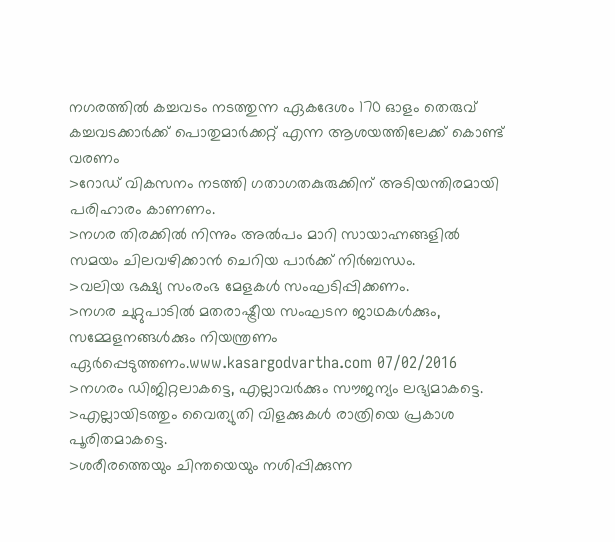നഗരത്തില്‍ കച്ചവടം നടത്തുന്ന ഏകദേശം 170 ഓളം തെരുവ് കച്ചവടക്കാര്‍ക്ക് പൊതുമാര്‍ക്കറ്റ് എന്ന ആശയത്തിലേക്ക് കൊണ്ട് വരണം
>റോഡ് വികസനം നടത്തി ഗതാഗതകുരുക്കിന് അടിയന്തിരമായി പരിഹാരം കാണണം.
>നഗര തിരക്കില്‍ നിന്നും അല്‍പം മാറി സായാഹ്നങ്ങളില്‍ സമയം ചിലവഴിക്കാന്‍ ചെറിയ പാര്‍ക്ക് നിര്‍ബന്ധം.
>വലിയ ഭക്ഷ്യ സംരംഭ മേളകള്‍ സംഘടിപ്പിക്കണം.
>നഗര ചുറ്റുപാടില്‍ മതരാഷ്ട്രീയ സംഘടന ജാഥകള്‍ക്കും, സമ്മേളനങ്ങള്‍ക്കും നിയന്ത്രണം ഏര്‍പ്പെടുത്തണം.www.kasargodvartha.com 07/02/2016
>നഗരം ഡിജിറ്റലാകട്ടെ, എല്ലാവര്‍ക്കും സൗജന്യം ലഭ്യമാകട്ടെ.
>എല്ലായിടത്തും വൈത്യുതി വിളക്കുകള്‍ രാത്രിയെ പ്രകാശ പൂരിതമാകട്ടെ.
>ശരീരത്തെയും ചിന്തയെയും നശിപ്പിക്കുന്ന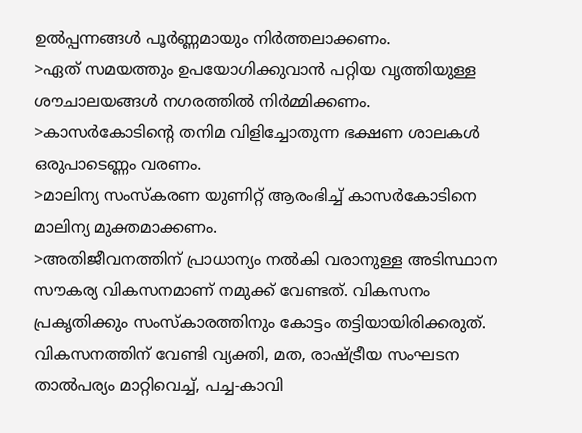ഉല്‍പ്പന്നങ്ങള്‍ പൂര്‍ണ്ണമായും നിര്‍ത്തലാക്കണം.
>ഏത് സമയത്തും ഉപയോഗിക്കുവാന്‍ പറ്റിയ വൃത്തിയുള്ള ശൗചാലയങ്ങള്‍ നഗരത്തില്‍ നിര്‍മ്മിക്കണം.
>കാസര്‍കോടിന്റെ തനിമ വിളിച്ചോതുന്ന ഭക്ഷണ ശാലകള്‍ ഒരുപാടെണ്ണം വരണം.
>മാലിന്യ സംസ്‌കരണ യുണിറ്റ് ആരംഭിച്ച് കാസര്‍കോടിനെ മാലിന്യ മുക്തമാക്കണം.
>അതിജീവനത്തിന് പ്രാധാന്യം നല്‍കി വരാനുള്ള അടിസ്ഥാന സൗകര്യ വികസനമാണ് നമുക്ക് വേണ്ടത്. വികസനം പ്രകൃതിക്കും സംസ്‌കാരത്തിനും കോട്ടം തട്ടിയായിരിക്കരുത്. വികസനത്തിന് വേണ്ടി വ്യക്തി, മത, രാഷ്ട്രീയ സംഘടന താല്‍പര്യം മാറ്റിവെച്ച്, പച്ച-കാവി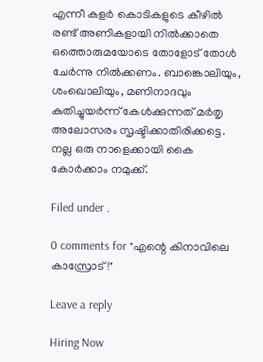എന്നീ കളര്‍ കൊടികളുടെ കീഴില്‍ രണ്ട് അണികളായി നില്‍ക്കാതെ ഒത്തൊരുമയോടെ തോളോട് തോള്‍ ചേര്‍ന്നു നില്‍ക്കണം. ബാങ്കൊലിയും, ശംഖൊലിയും, മണിനാദവും കുതിച്ചുയര്‍ന്ന് കേള്‍ക്കുന്നത് മര്‍തൃ അലോസരം സൃഷ്ടിക്കാതിരിക്കട്ടെ. നല്ല ഒരു നാളെക്കായി കൈ കോര്‍ക്കാം നമുക്ക്.

Filed under .

0 comments for "എന്റെ കിനാവിലെ കാസ്രോട്!"

Leave a reply

Hiring Now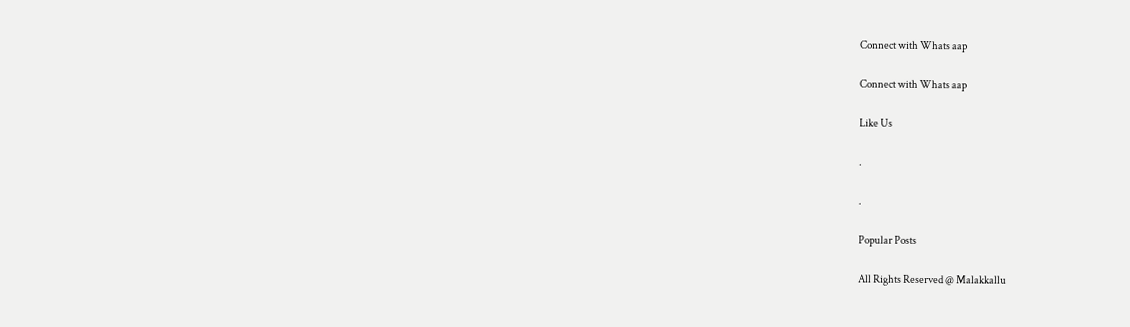Connect with Whats aap

Connect with Whats aap

Like Us

.

.

Popular Posts

All Rights Reserved @ Malakkallu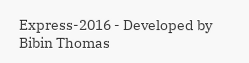Express-2016 - Developed by Bibin Thomas